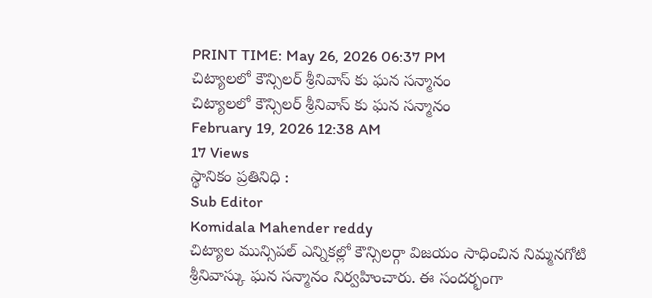PRINT TIME: May 26, 2026 06:37 PM
చిట్యాలలో కౌన్సిలర్ శ్రీనివాస్ కు ఘన సన్మానం
చిట్యాలలో కౌన్సిలర్ శ్రీనివాస్ కు ఘన సన్మానం
February 19, 2026 12:38 AM
17 Views
స్థానికం ప్రతినిధి :
Sub Editor
Komidala Mahender reddy
చిట్యాల మున్సిపల్ ఎన్నికల్లో కౌన్సిలర్గా విజయం సాధించిన నిమ్మనగోటి శ్రీనివాస్కు ఘన సన్మానం నిర్వహించారు. ఈ సందర్భంగా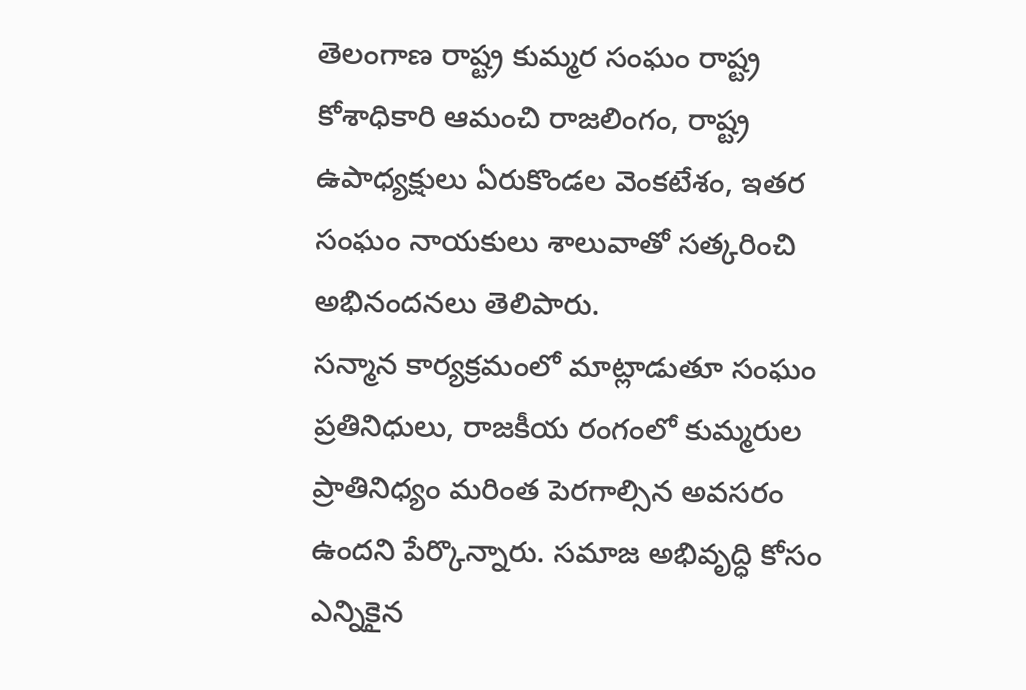తెలంగాణ రాష్ట్ర కుమ్మర సంఘం రాష్ట్ర కోశాధికారి ఆమంచి రాజలింగం, రాష్ట్ర ఉపాధ్యక్షులు ఏరుకొండల వెంకటేశం, ఇతర సంఘం నాయకులు శాలువాతో సత్కరించి అభినందనలు తెలిపారు.
సన్మాన కార్యక్రమంలో మాట్లాడుతూ సంఘం ప్రతినిధులు, రాజకీయ రంగంలో కుమ్మరుల ప్రాతినిధ్యం మరింత పెరగాల్సిన అవసరం ఉందని పేర్కొన్నారు. సమాజ అభివృద్ధి కోసం ఎన్నికైన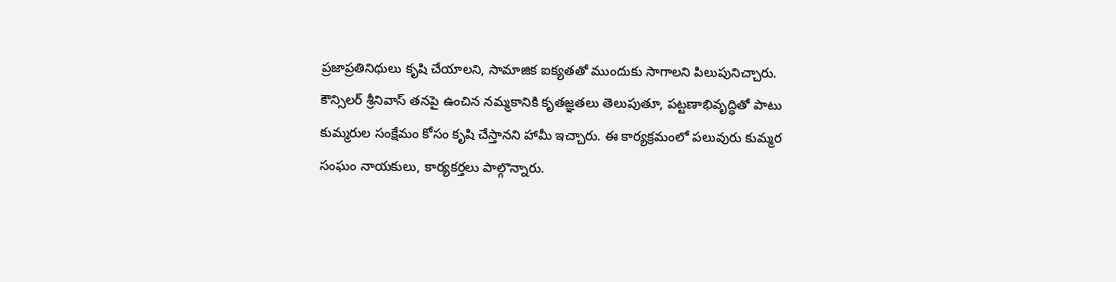ప్రజాప్రతినిధులు కృషి చేయాలని, సామాజిక ఐక్యతతో ముందుకు సాగాలని పిలుపునిచ్చారు.
కౌన్సిలర్ శ్రీనివాస్ తనపై ఉంచిన నమ్మకానికి కృతజ్ఞతలు తెలుపుతూ, పట్టణాభివృద్ధితో పాటు కుమ్మరుల సంక్షేమం కోసం కృషి చేస్తానని హామీ ఇచ్చారు. ఈ కార్యక్రమంలో పలువురు కుమ్మర సంఘం నాయకులు, కార్యకర్తలు పాల్గొన్నారు.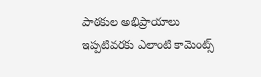పాఠకుల అభిప్రాయాలు
ఇప్పటివరకు ఎలాంటి కామెంట్స్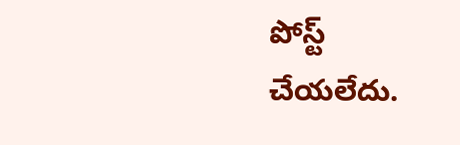పోస్ట్ చేయలేదు.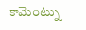కామెంట్ను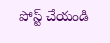పోస్ట్ చేయండి